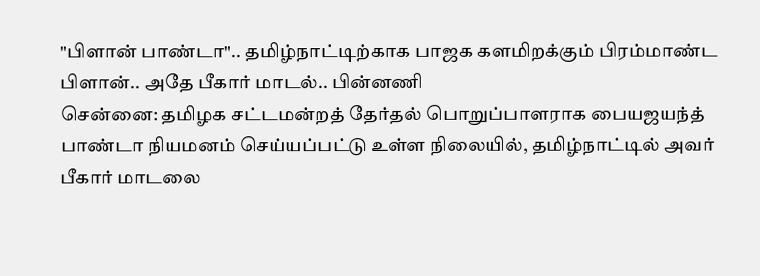"பிளான் பாண்டா".. தமிழ்நாட்டிற்காக பாஜக களமிறக்கும் பிரம்மாண்ட பிளான்.. அதே பீகார் மாடல்.. பின்னணி
சென்னை: தமிழக சட்டமன்றத் தேர்தல் பொறுப்பாளராக பையஜயந்த் பாண்டா நியமனம் செய்யப்பட்டு உள்ள நிலையில், தமிழ்நாட்டில் அவர் பீகார் மாடலை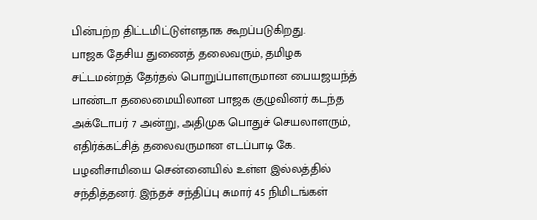பின்பற்ற திட்டமிட்டுள்ளதாக கூறப்படுகிறது.
பாஜக தேசிய துணைத் தலைவரும், தமிழக சட்டமன்றத் தேர்தல் பொறுப்பாளருமான பையஜயந்த் பாண்டா தலைமையிலான பாஜக குழுவினர் கடந்த அக்டோபர் 7 அன்று, அதிமுக பொதுச் செயலாளரும், எதிர்க்கட்சித் தலைவருமான எடப்பாடி கே. பழனிசாமியை சென்னையில் உள்ள இல்லத்தில் சந்தித்தனர். இந்தச் சந்திப்பு சுமார் 45 நிமிடங்கள்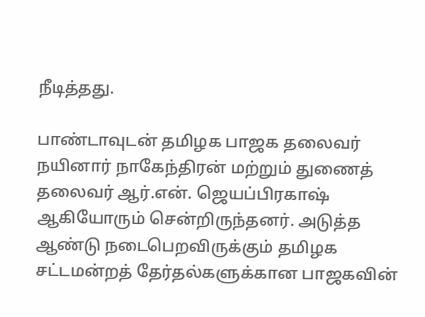நீடித்தது.

பாண்டாவுடன் தமிழக பாஜக தலைவர் நயினார் நாகேந்திரன் மற்றும் துணைத் தலைவர் ஆர்.என். ஜெயப்பிரகாஷ் ஆகியோரும் சென்றிருந்தனர். அடுத்த ஆண்டு நடைபெறவிருக்கும் தமிழக சட்டமன்றத் தேர்தல்களுக்கான பாஜகவின்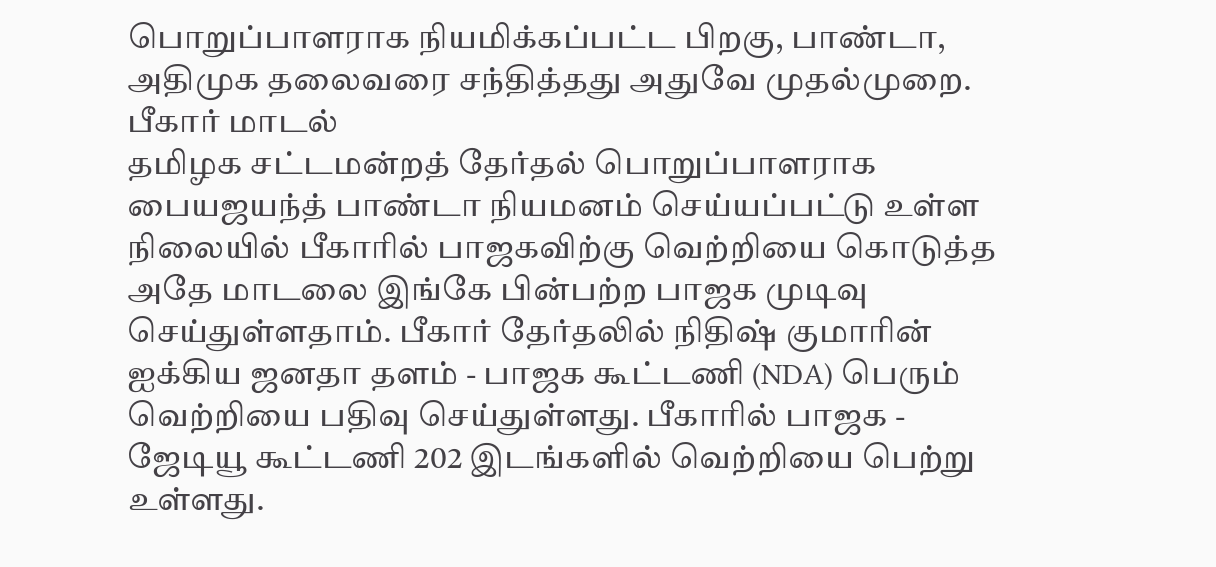பொறுப்பாளராக நியமிக்கப்பட்ட பிறகு, பாண்டா, அதிமுக தலைவரை சந்தித்தது அதுவே முதல்முறை.
பீகார் மாடல்
தமிழக சட்டமன்றத் தேர்தல் பொறுப்பாளராக பையஜயந்த் பாண்டா நியமனம் செய்யப்பட்டு உள்ள நிலையில் பீகாரில் பாஜகவிற்கு வெற்றியை கொடுத்த அதே மாடலை இங்கே பின்பற்ற பாஜக முடிவு செய்துள்ளதாம். பீகார் தேர்தலில் நிதிஷ் குமாரின் ஐக்கிய ஜனதா தளம் - பாஜக கூட்டணி (NDA) பெரும் வெற்றியை பதிவு செய்துள்ளது. பீகாரில் பாஜக - ஜேடியூ கூட்டணி 202 இடங்களில் வெற்றியை பெற்று உள்ளது.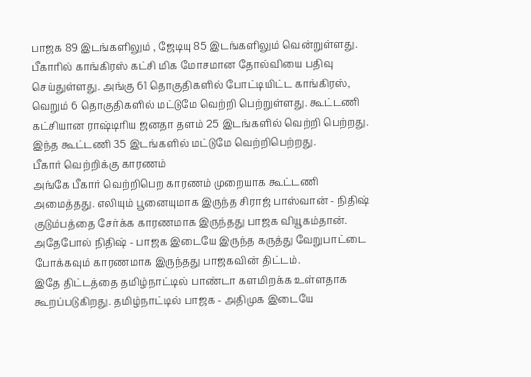பாஜக 89 இடங்களிலும் , ஜேடியு 85 இடங்களிலும் வென்றுள்ளது.
பீகாரில் காங்கிரஸ் கட்சி மிக மோசமான தோல்வியை பதிவு செய்துள்ளது. அங்கு 61 தொகுதிகளில் போட்டியிட்ட காங்கிரஸ், வெறும் 6 தொகுதிகளில் மட்டுமே வெற்றி பெற்றுள்ளது. கூட்டணி கட்சியான ராஷ்டிரிய ஜனதா தளம் 25 இடங்களில் வெற்றி பெற்றது. இந்த கூட்டணி 35 இடங்களில் மட்டுமே வெற்றிபெற்றது.
பீகார் வெற்றிக்கு காரணம்
அங்கே பீகார் வெற்றிபெற காரணம் முறையாக கூட்டணி அமைத்தது. எலியும் பூனையுமாக இருந்த சிராஜ் பாஸ்வான் - நிதிஷ் குடும்பத்தை சேர்க்க காரணமாக இருந்தது பாஜக வியூகம்தான். அதேபோல் நிதிஷ் - பாஜக இடையே இருந்த கருத்து வேறுபாட்டை போக்கவும் காரணமாக இருந்தது பாஜகவின் திட்டம்.
இதே திட்டத்தை தமிழ்நாட்டில் பாண்டா களமிறக்க உள்ளதாக கூறப்படுகிறது. தமிழ்நாட்டில் பாஜக - அதிமுக இடையே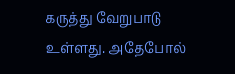கருத்து வேறுபாடு உள்ளது. அதேபோல்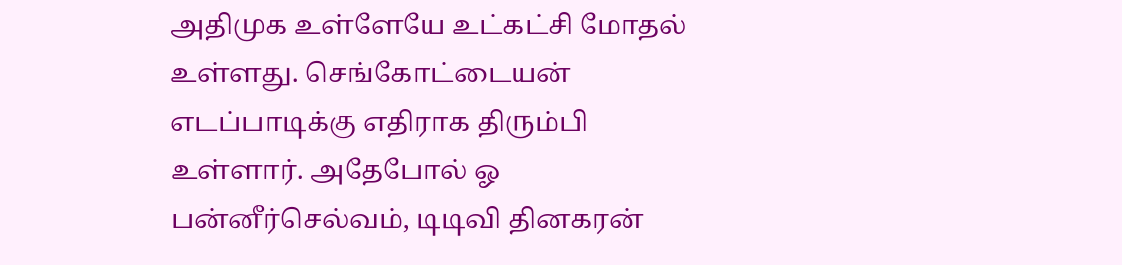அதிமுக உள்ளேயே உட்கட்சி மோதல் உள்ளது. செங்கோட்டையன் எடப்பாடிக்கு எதிராக திரும்பி உள்ளார். அதேபோல் ஓ பன்னீர்செல்வம், டிடிவி தினகரன்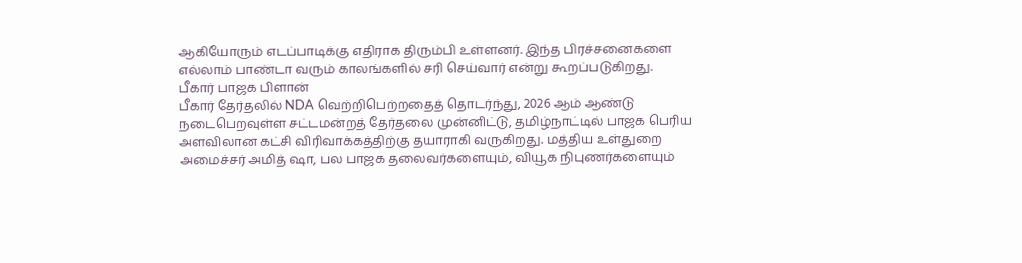ஆகியோரும் எடப்பாடிக்கு எதிராக திரும்பி உள்ளனர். இந்த பிரச்சனைகளை எல்லாம் பாண்டா வரும் காலங்களில் சரி செய்வார் என்று கூறப்படுகிறது.
பீகார் பாஜக பிளான்
பீகார் தேர்தலில் NDA வெற்றிபெற்றதைத் தொடர்ந்து, 2026 ஆம் ஆண்டு நடைபெறவுள்ள சட்டமன்றத் தேர்தலை முன்னிட்டு, தமிழ்நாட்டில் பாஜக பெரிய அளவிலான கட்சி விரிவாக்கத்திற்கு தயாராகி வருகிறது. மத்திய உள்துறை அமைச்சர் அமித் ஷா, பல பாஜக தலைவர்களையும், வியூக நிபுணர்களையும்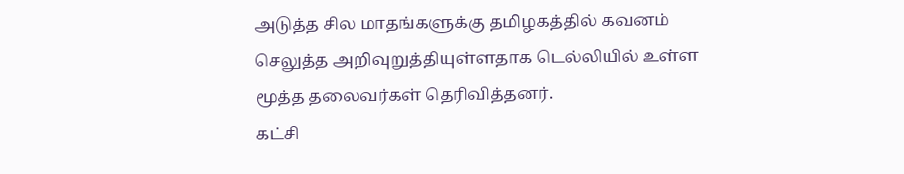அடுத்த சில மாதங்களுக்கு தமிழகத்தில் கவனம் செலுத்த அறிவுறுத்தியுள்ளதாக டெல்லியில் உள்ள மூத்த தலைவர்கள் தெரிவித்தனர்.
கட்சி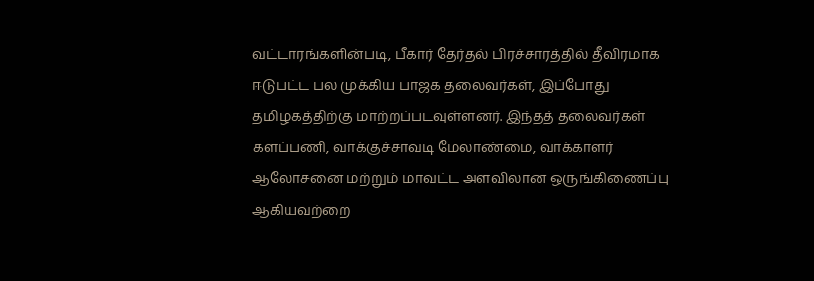வட்டாரங்களின்படி, பீகார் தேர்தல் பிரச்சாரத்தில் தீவிரமாக ஈடுபட்ட பல முக்கிய பாஜக தலைவர்கள், இப்போது தமிழகத்திற்கு மாற்றப்படவுள்ளனர். இந்தத் தலைவர்கள் களப்பணி, வாக்குச்சாவடி மேலாண்மை, வாக்காளர் ஆலோசனை மற்றும் மாவட்ட அளவிலான ஒருங்கிணைப்பு ஆகியவற்றை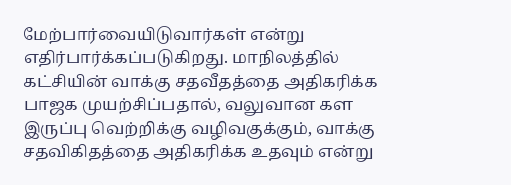மேற்பார்வையிடுவார்கள் என்று எதிர்பார்க்கப்படுகிறது. மாநிலத்தில் கட்சியின் வாக்கு சதவீதத்தை அதிகரிக்க பாஜக முயற்சிப்பதால், வலுவான கள இருப்பு வெற்றிக்கு வழிவகுக்கும், வாக்கு சதவிகிதத்தை அதிகரிக்க உதவும் என்று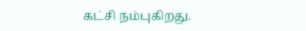கட்சி நம்புகிறது.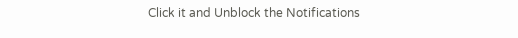Click it and Unblock the Notifications